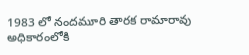1983 లో నందమూరి తారక రామారావు అధికారంలోకి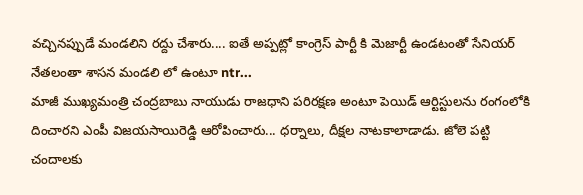వచ్చినప్పుడే మండలిని రద్దు చేశారు.... ఐతే అప్పట్లో కాంగ్రెస్ పార్టీ కి మెజార్టీ ఉండటంతో సేనియర్ నేతలంతా శాసన మండలి లో ఉంటూ ntr...
మాజీ ముఖ్యమంత్రి చంద్రబాబు నాయుడు రాజధాని పరిరక్షణ అంటూ పెయిడ్ ఆర్టిస్టులను రంగంలోకి దించారని ఎంపీ విజయసాయిరెడ్డి ఆరోపించారు... ధర్నాలు, దీక్షల నాటకాలాడాడు. జోలె పట్టి చందాలకు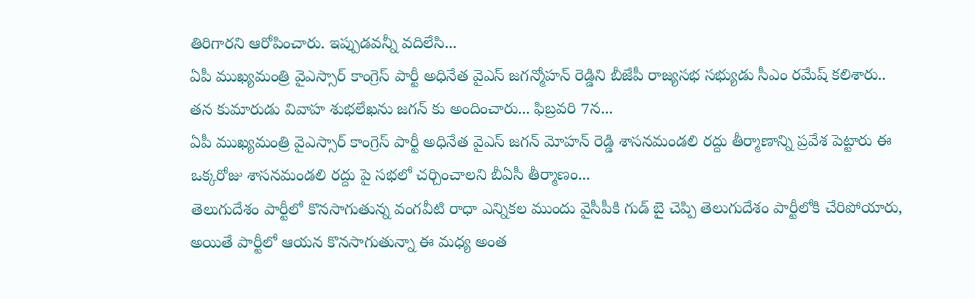తిరిగారని ఆరోపించారు. ఇప్పుడవన్నీ వదిలేసి...
ఏపీ ముఖ్యమంత్రి వైఎస్సార్ కాంగ్రెస్ పార్టీ అధినేత వైఎస్ జగన్మోహన్ రెడ్డిని బీజేపీ రాజ్యసభ సభ్యుడు సీఎం రమేష్ కలిశారు.. తన కుమారుడు వివాహ శుభలేఖను జగన్ కు అందించారు... ఫిబ్రవరి 7న...
ఏపీ ముఖ్యమంత్రి వైఎస్సార్ కాంగ్రెస్ పార్టీ అధినేత వైఎస్ జగన్ మోహన్ రెడ్డి శాసనమండలి రద్దు తీర్మాణాన్ని ప్రవేశ పెట్టారు ఈ ఒక్కరోజు శాసనమండలి రద్దు పై సభలో చర్చించాలని బీఏసీ తీర్మాణం...
తెలుగుదేశం పార్టీలో కొనసాగుతున్న వంగవీటి రాధా ఎన్నికల ముందు వైసీపీకి గుడ్ బై చెప్పి తెలుగుదేశం పార్టీలోకి చేరిపోయారు, అయితే పార్టీలో ఆయన కొనసాగుతున్నా ఈ మధ్య అంత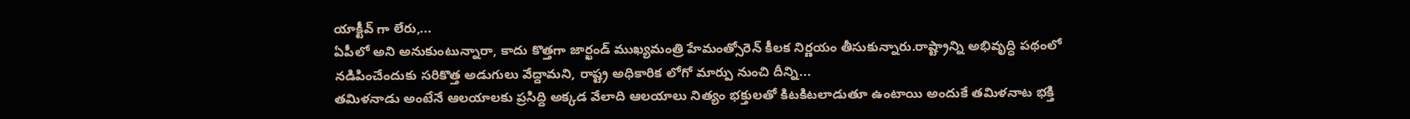యాక్టీవ్ గా లేరు,...
ఏపీలో అని అనుకుంటున్నారా, కాదు కొత్తగా జార్ఖండ్ ముఖ్యమంత్రి హేమంత్సోరెన్ కీలక నిర్ణయం తీసుకున్నారు.రాష్ట్రాన్ని అభివృద్ధి పథంలో నడిపించేందుకు సరికొత్త అడుగులు వేద్దామని, రాష్ట్ర అధికారిక లోగో మార్పు నుంచి దీన్ని...
తమిళనాడు అంటేనే ఆలయాలకు ప్రసిద్ది అక్కడ వేలాది ఆలయాలు నిత్యం భక్తులతో కిటకిటలాడుతూ ఉంటాయి అందుకే తమిళనాట భక్తి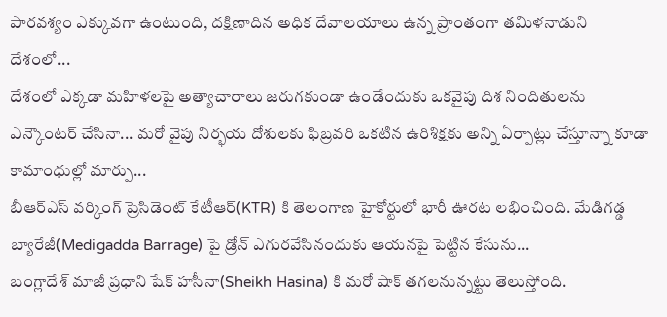పారవశ్యం ఎక్కువగా ఉంటుంది, దక్షిణాదిన అధిక దేవాలయాలు ఉన్న ప్రాంతంగా తమిళనాడుని దేశంలో...
దేశంలో ఎక్కడా మహిళలపై అత్యాచారాలు జరుగకుండా ఉండేందుకు ఒకవైపు దిశ నిందితులను ఎన్కౌంటర్ చేసినా... మరో వైపు నిర్భయ దోశులకు ఫిబ్రవరి ఒకటిన ఉరిశిక్షకు అన్ని ఏర్పాట్లు చేస్తూన్నా కూడా కామాంధుల్లో మార్పు...
బీఆర్ఎస్ వర్కింగ్ ప్రెసిడెంట్ కేటీఆర్(KTR) కి తెలంగాణ హైకోర్టులో భారీ ఊరట లభించింది. మేడిగడ్డ బ్యారేజీ(Medigadda Barrage) పై డ్రోన్ ఎగురవేసినందుకు ఆయనపై పెట్టిన కేసును...
బంగ్లాదేశ్ మాజీ ప్రధాని షేక్ హసీనా(Sheikh Hasina) కి మరో షాక్ తగలనున్నట్టు తెలుస్తోంది.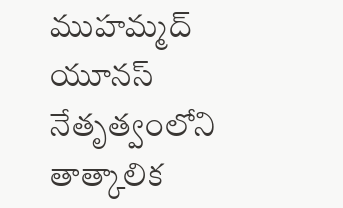ముహమ్మద్ యూనస్ నేతృత్వంలోని తాత్కాలిక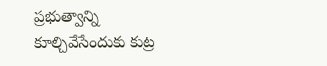ప్రభుత్వాన్ని కూల్చివేసేందుకు కుట్ర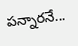పన్నారనే...